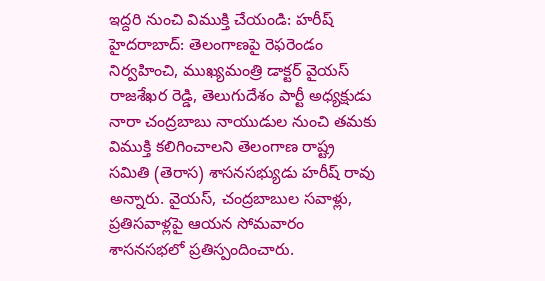ఇద్దరి నుంచి విముక్తి చేయండి: హరీష్
హైదరాబాద్: తెలంగాణపై రెఫరెండం నిర్వహించి, ముఖ్యమంత్రి డాక్టర్ వైయస్ రాజశేఖర రెడ్డి, తెలుగుదేశం పార్టీ అధ్యక్షుడు నారా చంద్రబాబు నాయుడుల నుంచి తమకు విముక్తి కలిగించాలని తెలంగాణ రాష్ట్ర సమితి (తెరాస) శాసనసభ్యుడు హరీష్ రావు అన్నారు. వైయస్, చంద్రబాబుల సవాళ్లు, ప్రతిసవాళ్లపై ఆయన సోమవారం శాసనసభలో ప్రతిస్పందించారు.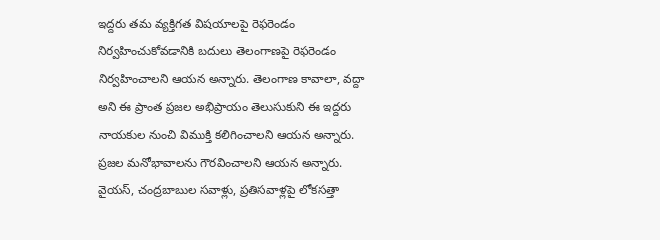ఇద్దరు తమ వ్యక్తిగత విషయాలపై రెఫరెండం నిర్వహించుకోవడానికి బదులు తెలంగాణపై రెఫరెండం నిర్వహించాలని ఆయన అన్నారు. తెలంగాణ కావాలా, వద్దా అని ఈ ప్రాంత ప్రజల అభిప్రాయం తెలుసుకుని ఈ ఇద్దరు నాయకుల నుంచి విముక్తి కలిగించాలని ఆయన అన్నారు. ప్రజల మనోభావాలను గౌరవించాలని ఆయన అన్నారు.
వైయస్, చంద్రబాబుల సవాళ్లు, ప్రతిసవాళ్లపై లోకసత్తా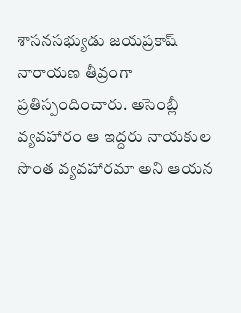శాసనసభ్యుడు జయప్రకాష్ నారాయణ తీవ్రంగా ప్రతిస్పందించారు. అసెంబ్లీ వ్యవహారం ఆ ఇద్దరు నాయకుల సొంత వ్యవహారమా అని ఆయన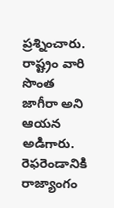ప్రశ్నించారు. రాష్ట్రం వారి సొంత జాగీరా అని ఆయన అడిగారు. రెఫరెండానికి రాజ్యాంగం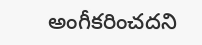అంగీకరించదని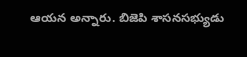ఆయన అన్నారు. బిజెపి శాసనసభ్యుడు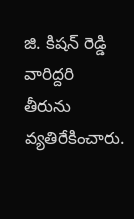జి. కిషన్ రెడ్డి వారిద్దరి తీరును వ్యతిరేకించారు.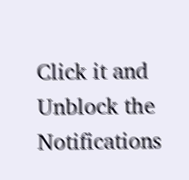Click it and Unblock the Notifications